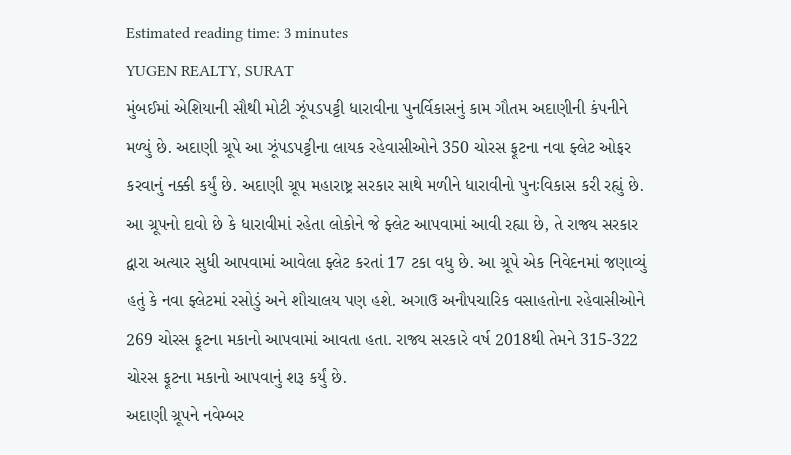Estimated reading time: 3 minutes
YUGEN REALTY, SURAT
મુંબઈમાં એશિયાની સૌથી મોટી ઝૂંપડપટ્ટી ધારાવીના પુનર્વિકાસનું કામ ગૌતમ અદાણીની કંપનીને મળ્યું છે. અદાણી ગ્રૂપે આ ઝૂંપડપટ્ટીના લાયક રહેવાસીઓને 350 ચોરસ ફૂટના નવા ફ્લેટ ઓફર કરવાનું નક્કી કર્યું છે. અદાણી ગ્રૂપ મહારાષ્ટ્ર સરકાર સાથે મળીને ધારાવીનો પુનઃવિકાસ કરી રહ્યું છે. આ ગ્રૂપનો દાવો છે કે ધારાવીમાં રહેતા લોકોને જે ફ્લેટ આપવામાં આવી રહ્યા છે, તે રાજ્ય સરકાર દ્વારા અત્યાર સુધી આપવામાં આવેલા ફ્લેટ કરતાં 17 ટકા વધુ છે. આ ગ્રૂપે એક નિવેદનમાં જણાવ્યું હતું કે નવા ફ્લેટમાં રસોડું અને શૌચાલય પણ હશે. અગાઉ અનૌપચારિક વસાહતોના રહેવાસીઓને 269 ચોરસ ફૂટના મકાનો આપવામાં આવતા હતા. રાજ્ય સરકારે વર્ષ 2018થી તેમને 315-322 ચોરસ ફૂટના મકાનો આપવાનું શરૂ કર્યું છે.
અદાણી ગ્રૂપને નવેમ્બર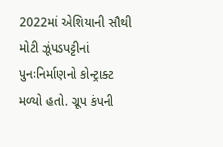2022માં એશિયાની સૌથી મોટી ઝૂંપડપટ્ટીનાં પુનઃનિર્માણનો કોન્ટ્રાક્ટ મળ્યો હતો. ગ્રૂપ કંપની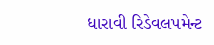ધારાવી રિડેવલપમેન્ટ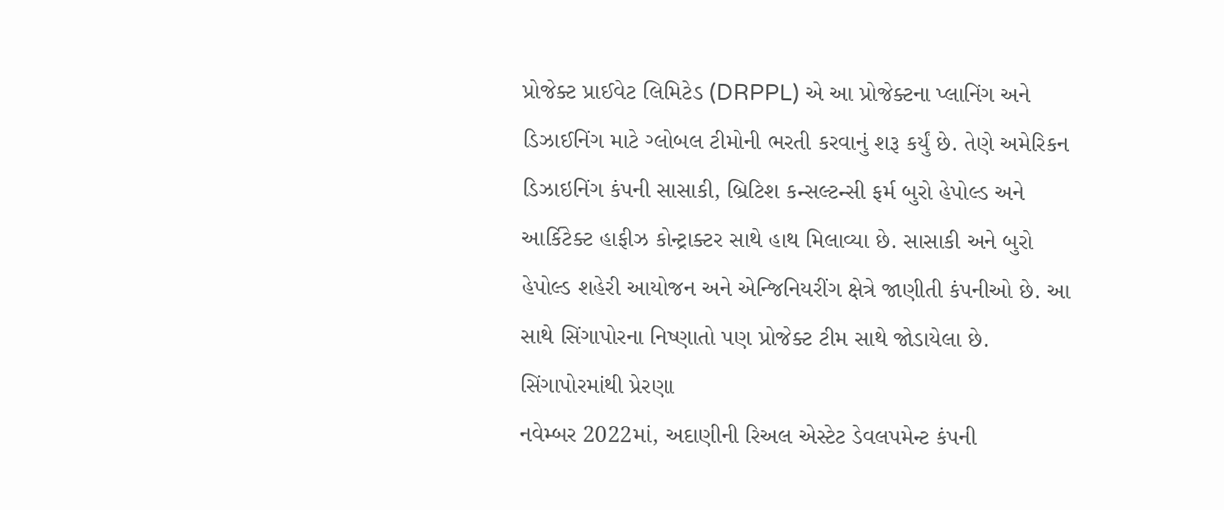પ્રોજેક્ટ પ્રાઈવેટ લિમિટેડ (DRPPL) એ આ પ્રોજેક્ટના પ્લાનિંગ અને ડિઝાઈનિંગ માટે ગ્લોબલ ટીમોની ભરતી કરવાનું શરૂ કર્યું છે. તેણે અમેરિકન ડિઝાઇનિંગ કંપની સાસાકી, બ્રિટિશ કન્સલ્ટન્સી ફર્મ બુરો હેપોલ્ડ અને આર્કિટેક્ટ હાફીઝ કોન્ટ્રાક્ટર સાથે હાથ મિલાવ્યા છે. સાસાકી અને બુરો હેપોલ્ડ શહેરી આયોજન અને એન્જિનિયરીંગ ક્ષેત્રે જાણીતી કંપનીઓ છે. આ સાથે સિંગાપોરના નિષ્ણાતો પણ પ્રોજેક્ટ ટીમ સાથે જોડાયેલા છે.
સિંગાપોરમાંથી પ્રેરણા
નવેમ્બર 2022માં, અદાણીની રિઅલ એસ્ટેટ ડેવલપમેન્ટ કંપની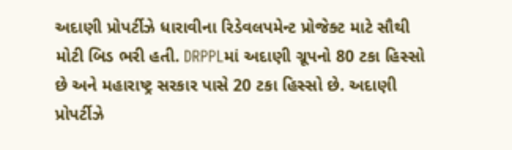અદાણી પ્રોપર્ટીઝે ધારાવીના રિડેવલપમેન્ટ પ્રોજેક્ટ માટે સૌથી મોટી બિડ ભરી હતી. DRPPLમાં અદાણી ગ્રૂપનો 80 ટકા હિસ્સો છે અને મહારાષ્ટ્ર સરકાર પાસે 20 ટકા હિસ્સો છે. અદાણી પ્રોપર્ટીઝે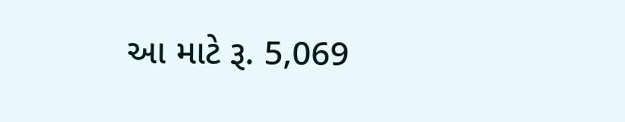આ માટે રૂ. 5,069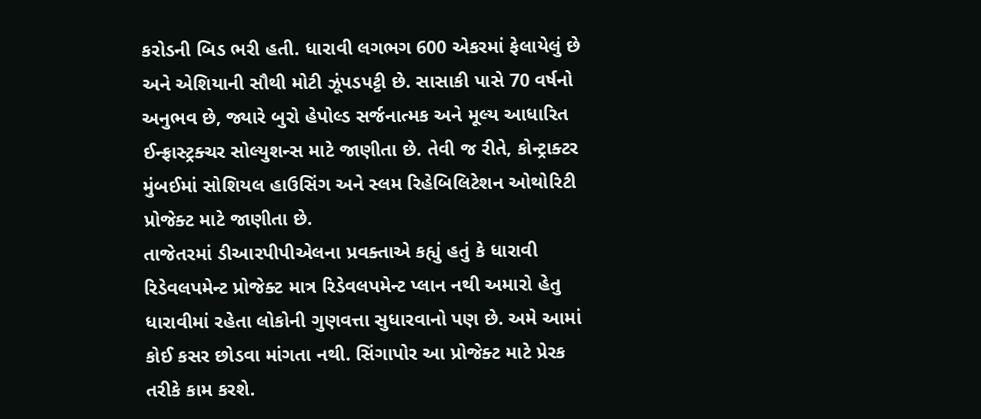કરોડની બિડ ભરી હતી. ધારાવી લગભગ 600 એકરમાં ફેલાયેલું છે અને એશિયાની સૌથી મોટી ઝૂંપડપટ્ટી છે. સાસાકી પાસે 70 વર્ષનો અનુભવ છે, જ્યારે બુરો હેપોલ્ડ સર્જનાત્મક અને મૂલ્ય આધારિત ઈન્ફ્રાસ્ટ્રક્ચર સોલ્યુશન્સ માટે જાણીતા છે. તેવી જ રીતે, કોન્ટ્રાક્ટર મુંબઈમાં સોશિયલ હાઉસિંગ અને સ્લમ રિહેબિલિટેશન ઓથોરિટી પ્રોજેક્ટ માટે જાણીતા છે.
તાજેતરમાં ડીઆરપીપીએલના પ્રવક્તાએ કહ્યું હતું કે ધારાવી રિડેવલપમેન્ટ પ્રોજેક્ટ માત્ર રિડેવલપમેન્ટ પ્લાન નથી અમારો હેતુ ધારાવીમાં રહેતા લોકોની ગુણવત્તા સુધારવાનો પણ છે. અમે આમાં કોઈ કસર છોડવા માંગતા નથી. સિંગાપોર આ પ્રોજેક્ટ માટે પ્રેરક તરીકે કામ કરશે.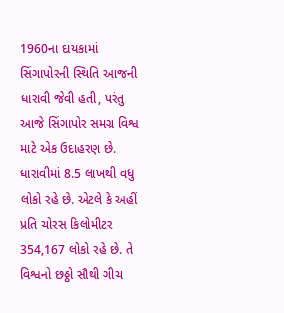1960ના દાયકામાં સિંગાપોરની સ્થિતિ આજની ધારાવી જેવી હતી, પરંતુ આજે સિંગાપોર સમગ્ર વિશ્વ માટે એક ઉદાહરણ છે. ધારાવીમાં 8.5 લાખથી વધુ લોકો રહે છે. એટલે કે અહીં પ્રતિ ચોરસ કિલોમીટર 354,167 લોકો રહે છે. તે વિશ્વનો છઠ્ઠો સૌથી ગીચ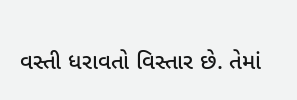વસ્તી ધરાવતો વિસ્તાર છે. તેમાં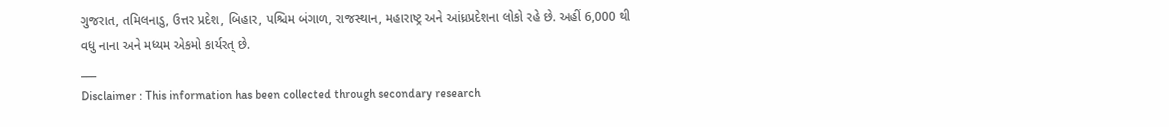ગુજરાત, તમિલનાડુ, ઉત્તર પ્રદેશ, બિહાર, પશ્ચિમ બંગાળ, રાજસ્થાન, મહારાષ્ટ્ર અને આંધ્રપ્રદેશના લોકો રહે છે. અહીં 6,000 થી વધુ નાના અને મધ્યમ એકમો કાર્યરત્ છે.
___
Disclaimer : This information has been collected through secondary research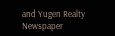and Yugen Realty Newspaper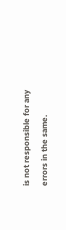is not responsible for any errors in the same.